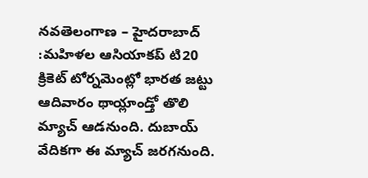నవతెలంగాణ – హైదరాబాద్ :మహిళల ఆసియాకప్ టి20 క్రికెట్ టోర్నమెంట్లో భారత జట్టు ఆదివారం థాయ్లాండ్తో తొలి మ్యాచ్ ఆడనుంది. దుబాయ్ వేదికగా ఈ మ్యాచ్ జరగనుంది.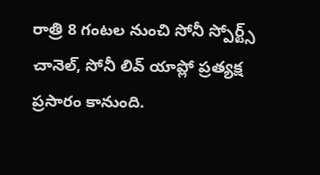రాత్రి 8 గంటల నుంచి సోనీ స్పోర్ట్స్ చానెల్, సోనీ లివ్ యాప్లో ప్రత్యక్ష ప్రసారం కానుంది.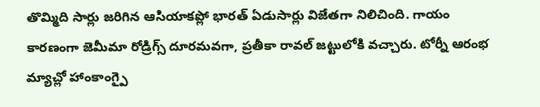తొమ్మిది సార్లు జరిగిన ఆసియాకప్లో భారత్ ఏడుసార్లు విజేతగా నిలిచింది. గాయం కారణంగా జెమీమా రోడ్రిగ్స్ దూరమవగా, ప్రతీకా రావల్ జట్టులోకి వచ్చారు. టోర్నీ ఆరంభ మ్యాచ్లో హాంకాంగ్పై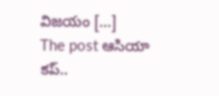విజయం […]
The post ఆసియా కప్..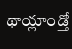థాయ్లాండ్తో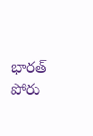భారత్ పోరు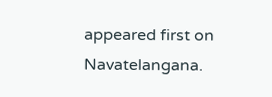appeared first on Navatelangana.